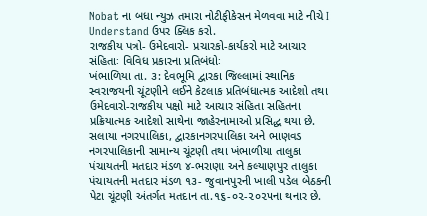Nobat ના બધા ન્યુઝ તમારા નોટીફીકેસન મેળવવા માટે નીચે I Understand ઉપર ક્લિક કરો.
રાજકીય પત્રો- ઉમેદવારો- પ્રચારકો-કાર્યકરો માટે આચાર સંહિતાઃ વિવિધ પ્રકારના પ્રતિબંધોઃ
ખંભાળિયા તા. ૩: દેવભૂમિ દ્વારકા જિલ્લામાં સ્થાનિક સ્વરાજયની ચૂંટણીને લઈને કેટલાક પ્રતિબંધાત્મક આદેશો તથા ઉમેદવારો-રાજકીય પક્ષો માટે આચાર સંહિતા સહિતના પ્રક્રિયાત્મક આદેશો સાથેના જાહેરનામાઓ પ્રસિદ્ધ થયા છે.
સલાયા નગરપાલિકા, દ્વારકાનગરપાલિકા અને ભાણવડ નગરપાલિકાની સામાન્ય ચૂંટણી તથા ખંભાળીયા તાલુકા પંચાયતની મતદાર મંડળ ૪-ભરાણા અને કલ્યાણપુર તાલુકા પંચાયતની મતદાર મંડળ ૧૩- જુવાનપુરની ખાલી પડેલ બેઠકની પેટા ચૂંટણી અંતર્ગત મતદાન તા.૧૬-૦૨-૨૦૨૫ના થનાર છે.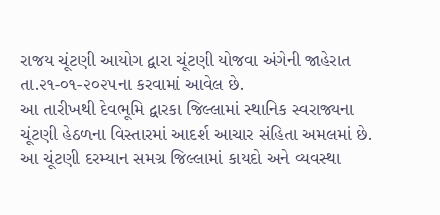રાજય ચૂંટણી આયોગ દ્વારા ચૂંટણી યોજવા અંગેની જાહેરાત તા.૨૧-૦૧-૨૦૨૫ના કરવામાં આવેલ છે.
આ તારીખથી દેવભૂમિ દ્વારકા જિલ્લામાં સ્થાનિક સ્વરાજ્યના ચૂંટણી હેઠળના વિસ્તારમાં આદર્શ આચાર સંહિતા અમલમાં છે. આ ચૂંટણી દરમ્યાન સમગ્ર જિલ્લામાં કાયદો અને વ્યવસ્થા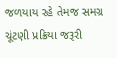જળયાય રહે તેમજ સમગ્ર ચૂંટણી પ્રક્રિયા જરૂરી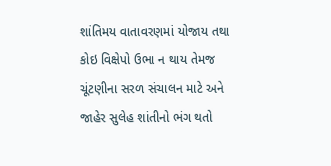શાંતિમય વાતાવરણમાં યોજાય તથા કોઇ વિક્ષેપો ઉભા ન થાય તેમજ ચૂંટણીના સરળ સંચાલન માટે અને જાહેર સુલેહ શાંતીનો ભંગ થતો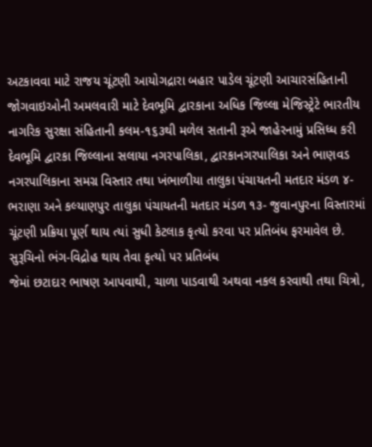અટકાવવા માટે રાજય ચૂંટણી આયોગદ્રારા બહાર પાડેલ ચૂંટણી આચારસંહિતાની જોગવાઇઓની અમલવારી માટે દેવભૂમિ દ્વારકાના અધિક જિલ્લા મેજિસ્ટ્રેટે ભારતીય નાગરિક સુરક્ષા સંહિતાની કલમ-૧૬૩થી મળેલ સતાની રૂએ જાહેરનામું પ્રસિધ્ધ કરી દેવભૂમિ દ્વારકા જિલ્લાના સલાયા નગરપાલિકા, દ્વારકાનગરપાલિકા અને ભાણવડ નગરપાલિકાના સમગ્ર વિસ્તાર તથા ખંભાળીયા તાલુકા પંચાયતની મતદાર મંડળ ૪-ભરાણા અને કલ્યાણપુર તાલુકા પંચાયતની મતદાર મંડળ ૧૩- જુવાનપુરના વિસ્તારમાં ચૂંટણી પ્રક્રિયા પૂર્ણ થાય ત્યાં સુધી કેટલાક કૃત્યો કરવા પર પ્રતિબંધ ફરમાવેલ છે.
સુરૂચિનો ભંગ-વિદ્રોહ થાય તેવા કૃત્યો પર પ્રતિબંધ
જેમાં છટાદાર ભાષણ આપવાથી, ચાળા પાડવાથી અથવા નકલ કરવાથી તથા ચિત્રો,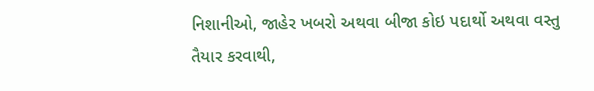નિશાનીઓ, જાહેર ખબરો અથવા બીજા કોઇ પદાર્થો અથવા વસ્તુ તૈયાર કરવાથી,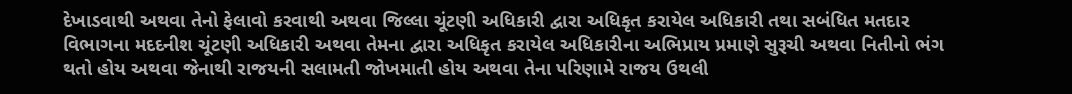દેખાડવાથી અથવા તેનો ફેલાવો કરવાથી અથવા જિલ્લા ચૂંટણી અધિકારી દ્વારા અધિકૃત કરાયેલ અધિકારી તથા સબંધિત મતદાર વિભાગના મદદનીશ ચૂંટણી અધિકારી અથવા તેમના દ્વારા અધિકૃત કરાયેલ અધિકારીના અભિપ્રાય પ્રમાણે સુરૂચી અથવા નિતીનો ભંગ થતો હોય અથવા જેનાથી રાજયની સલામતી જોખમાતી હોય અથવા તેના પરિણામે રાજય ઉથલી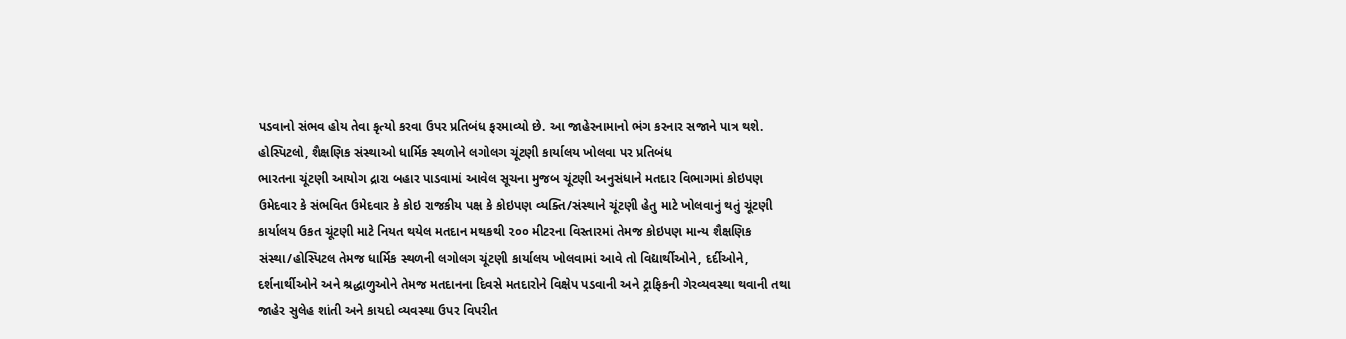પડવાનો સંભવ હોય તેવા કૃત્યો કરવા ઉપર પ્રતિબંધ ફરમાવ્યો છે. આ જાહેરનામાનો ભંગ કરનાર સજાને પાત્ર થશે.
હોસ્પિટલો, શૈક્ષણિક સંસ્થાઓ ધાર્મિક સ્થળોને લગોલગ ચૂંટણી કાર્યાલય ખોલવા પર પ્રતિબંધ
ભારતના ચૂંટણી આયોગ દ્રારા બહાર પાડવામાં આવેલ સૂચના મુજબ ચૂંટણી અનુસંધાને મતદાર વિભાગમાં કોઇપણ ઉમેદવાર કે સંભવિત ઉમેદવાર કે કોઇ રાજકીય પક્ષ કે કોઇપણ વ્યક્તિ/સંસ્થાને ચૂંટણી હેતુ માટે ખોલવાનું થતું ચૂંટણી કાર્યાલય ઉકત ચૂંટણી માટે નિયત થયેલ મતદાન મથકથી ૨૦૦ મીટરના વિસ્તારમાં તેમજ કોઇપણ માન્ય શૈક્ષણિક સંસ્થા/હોસ્પિટલ તેમજ ધાર્મિક સ્થળની લગોલગ ચૂંટણી કાર્યાલય ખોલવામાં આવે તો વિદ્યાર્થીઓને, દર્દીઓને, દર્શનાર્થીઓને અને શ્રદ્ધાળુઓને તેમજ મતદાનના દિવસે મતદારોને વિક્ષેપ પડવાની અને ટ્રાફિકની ગેરવ્યવસ્થા થવાની તથા જાહેર સુલેહ શાંતી અને કાયદો વ્યવસ્થા ઉપર વિપરીત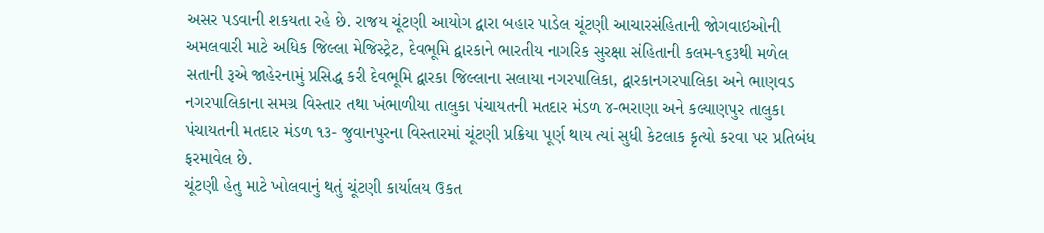અસર પડવાની શકયતા રહે છે. રાજય ચૂંટણી આયોગ દ્વારા બહાર પાડેલ ચૂંટણી આચારસંહિતાની જોગવાઇઓની અમલવારી માટે અધિક જિલ્લા મેજિસ્ટ્રેટ, દેવભૂમિ દ્વારકાને ભારતીય નાગરિક સુરક્ષા સંહિતાની કલમ-૧૬૩થી મળેલ સતાની રૂએ જાહેરનામું પ્રસિદ્ધ કરી દેવભૂમિ દ્વારકા જિલ્લાના સલાયા નગરપાલિકા, દ્વારકાનગરપાલિકા અને ભાણવડ નગરપાલિકાના સમગ્ર વિસ્તાર તથા ખંભાળીયા તાલુકા પંચાયતની મતદાર મંડળ ૪-ભરાણા અને કલ્યાણપુર તાલુકા પંચાયતની મતદાર મંડળ ૧૩- જુવાનપુરના વિસ્તારમાં ચૂંટણી પ્રક્રિયા પૂર્ણ થાય ત્યાં સુધી કેટલાક કૃત્યો કરવા પર પ્રતિબંધ ફરમાવેલ છે.
ચૂંટણી હેતુ માટે ખોલવાનું થતું ચૂંટણી કાર્યાલય ઉકત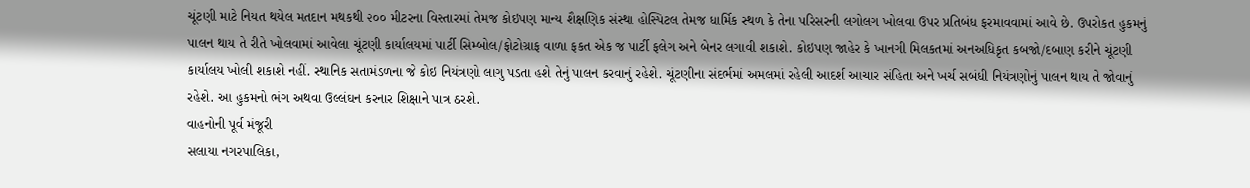ચૂંટણી માટે નિયત થયેલ મતદાન મથકથી ૨૦૦ મીટરના વિસ્તારમાં તેમજ કોઇપણ માન્ય શૈક્ષણિક સંસ્થા હોસ્પિટલ તેમજ ધાર્મિક સ્થળ કે તેના પરિસરની લગોલગ ખોલવા ઉપર પ્રતિબંધ ફરમાવવામાં આવે છે. ઉપરોકત હુકમનું પાલન થાય તે રીતે ખોલવામાં આવેલા ચૂંટણી કાર્યાલયમાં પાર્ટી સિમ્બોલ/ફોટોગ્રાફ વાળા ફકત એક જ પાર્ટી ફલેગ અને બેનર લગાવી શકાશે. કોઇપણ જાહેર કે ખાનગી મિલકતમાં અનઅધિકૃત કબજો/દબાણ કરીને ચૂંટણી કાર્યાલય ખોલી શકાશે નહીં. સ્થાનિક સતામંડળના જે કોઇ નિયંત્રણો લાગુ પડતા હશે તેનું પાલન કરવાનું રહેશે. ચૂંટણીના સંદર્ભમાં અમલમાં રહેલી આદર્શ આચાર સંહિતા અને ખર્ચ સબંધી નિયંત્રણોનું પાલન થાય તે જોવાનું રહેશે. આ હુકમનો ભંગ અથવા ઉલ્લંઘન કરનાર શિક્ષાને પાત્ર ઠરશે.
વાહનોની પૂર્વ મંજૂરી
સલાયા નગરપાલિકા,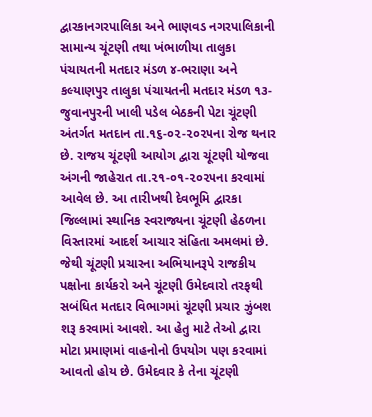દ્વારકાનગરપાલિકા અને ભાણવડ નગરપાલિકાની સામાન્ય ચૂંટણી તથા ખંભાળીયા તાલુકા પંચાયતની મતદાર મંડળ ૪-ભરાણા અને કલ્યાણપુર તાલુકા પંચાયતની મતદાર મંડળ ૧૩- જુવાનપુરની ખાલી પડેલ બેઠકની પેટા ચૂંટણી અંતર્ગત મતદાન તા.૧૬-૦૨-૨૦૨૫ના રોજ થનાર છે. રાજય ચૂંટણી આયોગ દ્વારા ચૂંટણી યોજવા અંગની જાહેરાત તા.૨૧-૦૧-૨૦૨૫ના કરવામાં આવેલ છે. આ તારીખથી દેવભૂમિ દ્વારકા જિલ્લામાં સ્થાનિક સ્વરાજ્યના ચૂંટણી હેઠળના વિસ્તારમાં આદર્શ આચાર સંહિતા અમલમાં છે. જેથી ચૂંટણી પ્રચારના અભિયાનરૂપે રાજકીય પક્ષોના કાર્યકરો અને ચૂંટણી ઉમેદવારો તરફથી સબંધિત મતદાર વિભાગમાં ચૂંટણી પ્રચાર ઝુંબશ શરૂ કરવામાં આવશે. આ હેતુ માટે તેઓ દ્વારા મોટા પ્રમાણમાં વાહનોનો ઉપયોગ પણ કરવામાં આવતો હોય છે. ઉમેદવાર કે તેના ચૂંટણી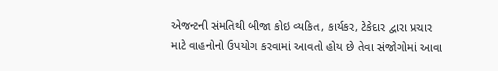એજન્ટની સંમતિથી બીજા કોઇ વ્યકિત, કાર્યકર, ટેકેદાર દ્વારા પ્રચાર માટે વાહનોનો ઉપયોગ કરવામાં આવતો હોય છે તેવા સંજોગોમાં આવા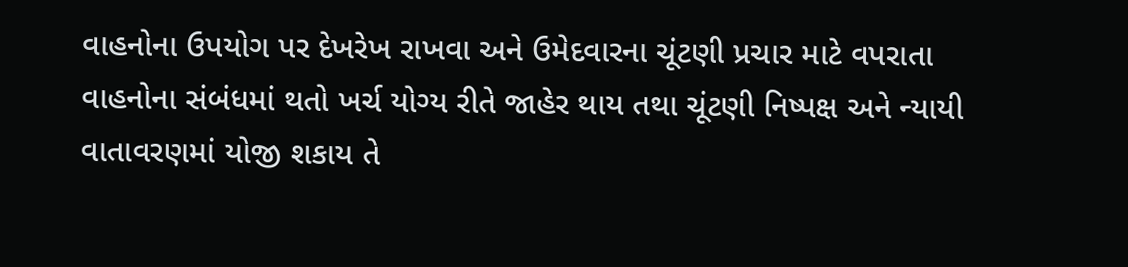વાહનોના ઉપયોગ પર દેખરેખ રાખવા અને ઉમેદવારના ચૂંટણી પ્રચાર માટે વપરાતા વાહનોના સંબંધમાં થતો ખર્ચ યોગ્ય રીતે જાહેર થાય તથા ચૂંટણી નિષ્પક્ષ અને ન્યાયી વાતાવરણમાં યોજી શકાય તે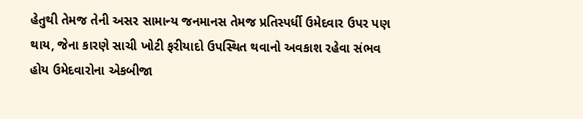હેતુથી તેમજ તેની અસર સામાન્ય જનમાનસ તેમજ પ્રતિસ્પર્ધી ઉમેદવાર ઉપર પણ થાય, જેના કારણે સાચી ખોટી ફરીયાદો ઉપસ્થિત થવાનો અવકાશ રહેવા સંભવ હોય ઉમેદવારોના એકબીજા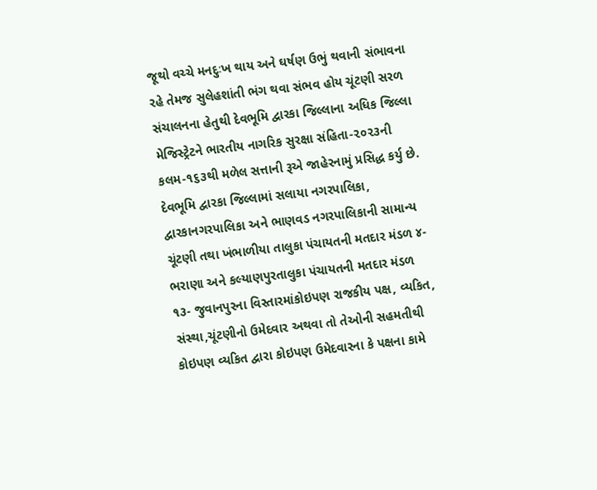જૂથો વચ્ચે મનદુઃખ થાય અને ઘર્ષણ ઉભું થવાની સંભાવના રહે તેમજ સુલેહશાંતી ભંગ થવા સંભવ હોય ચૂંટણી સરળ સંચાલનના હેતુથી દેવભૂમિ દ્વારકા જિલ્લાના અધિક જિલ્લા મેજિસ્ટ્રેટને ભારતીય નાગરિક સુરક્ષા સંહિતા-૨૦૨૩ની કલમ-૧૬૩થી મળેલ સત્તાની રૂએ જાહેરનામું પ્રસિદ્ધ કર્યુ છે.
દેવભૂમિ દ્વારકા જિલ્લામાં સલાયા નગરપાલિકા, દ્વારકાનગરપાલિકા અને ભાણવડ નગરપાલિકાની સામાન્ય ચૂંટણી તથા ખંભાળીયા તાલુકા પંચાયતની મતદાર મંડળ ૪-ભરાણા અને કલ્યાણપુરતાલુકા પંચાયતની મતદાર મંડળ ૧૩- જુવાનપુરના વિસ્તારમાંકોઇપણ રાજકીય પક્ષ, વ્યકિત, સંસ્થા,ચૂંટણીનો ઉમેદવાર અથવા તો તેઓની સહમતીથી કોઇપણ વ્યકિત દ્વારા કોઇપણ ઉમેદવારના કે પક્ષના કામે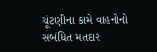ચૂંટણીના કામે વાહનોનો સબંધિત મતદાર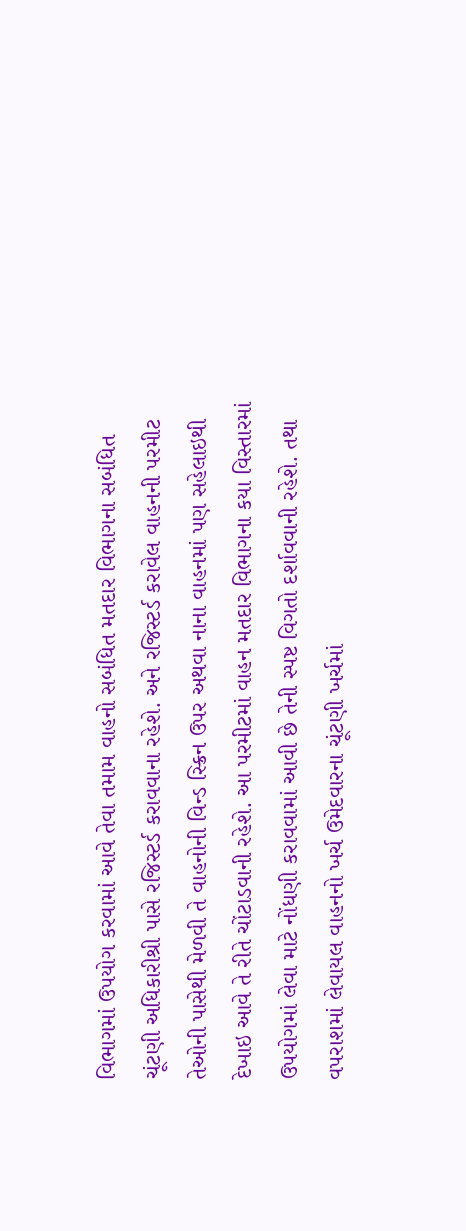વિભાગમાં ઉપયોગ કરવામાં આવે તેવા તમામ વાહનો સબંધિત મતદાર વિભાગના સબંધિત ચૂંટણી અધિકારીશ્રી પાસે રજિસ્ટર્ડ કરાવવાના રહેશે. અને રજિસ્ટર્ડ કરાવેલ વાહનની પરમીટ તેઓની પાસેથી મેળવી તે વાહનોની વિન્ડ સ્ક્રિન ઉપર અથવા નાના વાહનમાં પણ સહેલાઇથી દેખાઇ આવે તે રીતે ચોંટાડવાની રહેશે. આ પરમીટમાં વાહન મતદાર વિભાગના કયા વિસ્તારમાં ઉપયોગમાં લેવા માટે નોંધણી કરાવવામાં આવી છે તેની સ્પષ્ટ વિગતો દર્શાવવાની રહેશે. તથા વપરાશમાં લેવાયલ વાહનનો ખર્ચ ઉમેદવારના ચૂંટણી ખર્ચમાં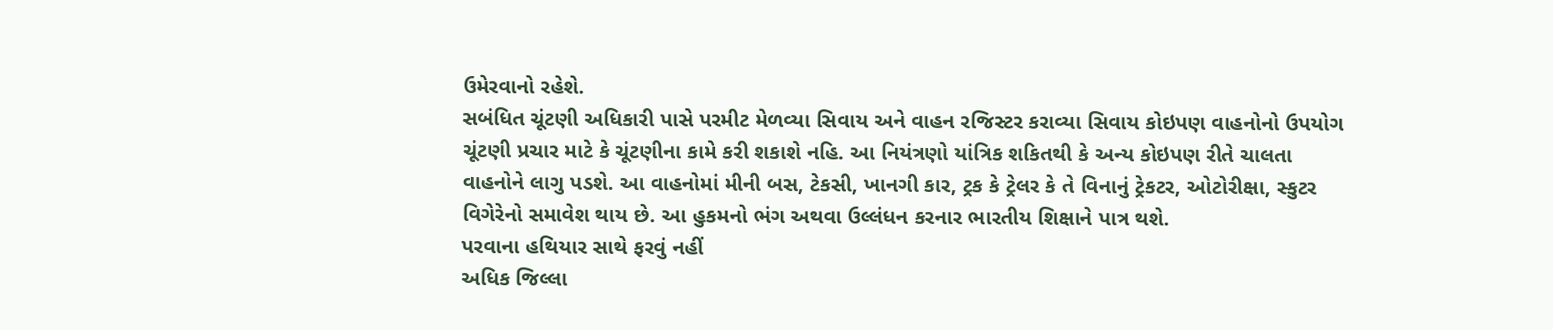ઉમેરવાનો રહેશે.
સબંધિત ચૂંટણી અધિકારી પાસે પરમીટ મેળવ્યા સિવાય અને વાહન રજિસ્ટર કરાવ્યા સિવાય કોઇપણ વાહનોનો ઉપયોગ ચૂંટણી પ્રચાર માટે કે ચૂંટણીના કામે કરી શકાશે નહિ. આ નિયંત્રણો યાંત્રિક શકિતથી કે અન્ય કોઇપણ રીતે ચાલતા વાહનોને લાગુ પડશે. આ વાહનોમાં મીની બસ, ટેકસી, ખાનગી કાર, ટ્રક કે ટ્રેલર કે તે વિનાનું ટ્રેકટર, ઓટોરીક્ષા, સ્કુટર વિગેરેનો સમાવેશ થાય છે. આ હુકમનો ભંગ અથવા ઉલ્લંધન કરનાર ભારતીય શિક્ષાને પાત્ર થશે.
પરવાના હથિયાર સાથે ફરવું નહીં
અધિક જિલ્લા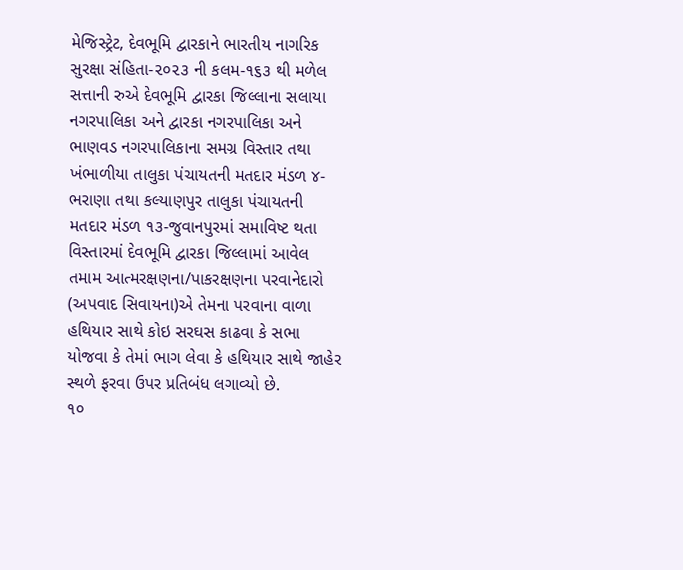મેજિસ્ટ્રેટ, દેવભૂમિ દ્વારકાને ભારતીય નાગરિક સુરક્ષા સંહિતા-૨૦૨૩ ની કલમ-૧૬૩ થી મળેલ સત્તાની રુએ દેવભૂમિ દ્વારકા જિલ્લાના સલાયા નગરપાલિકા અને દ્વારકા નગરપાલિકા અને ભાણવડ નગરપાલિકાના સમગ્ર વિસ્તાર તથા ખંભાળીયા તાલુકા પંચાયતની મતદાર મંડળ ૪-ભરાણા તથા કલ્યાણપુર તાલુકા પંચાયતની મતદાર મંડળ ૧૩-જુવાનપુરમાં સમાવિષ્ટ થતા વિસ્તારમાં દેવભૂમિ દ્વારકા જિલ્લામાં આવેલ તમામ આત્મરક્ષણના/પાકરક્ષણના પરવાનેદારો (અપવાદ સિવાયના)એ તેમના પરવાના વાળા હથિયાર સાથે કોઇ સરઘસ કાઢવા કે સભા યોજવા કે તેમાં ભાગ લેવા કે હથિયાર સાથે જાહેર સ્થળે ફરવા ઉપર પ્રતિબંધ લગાવ્યો છે.
૧૦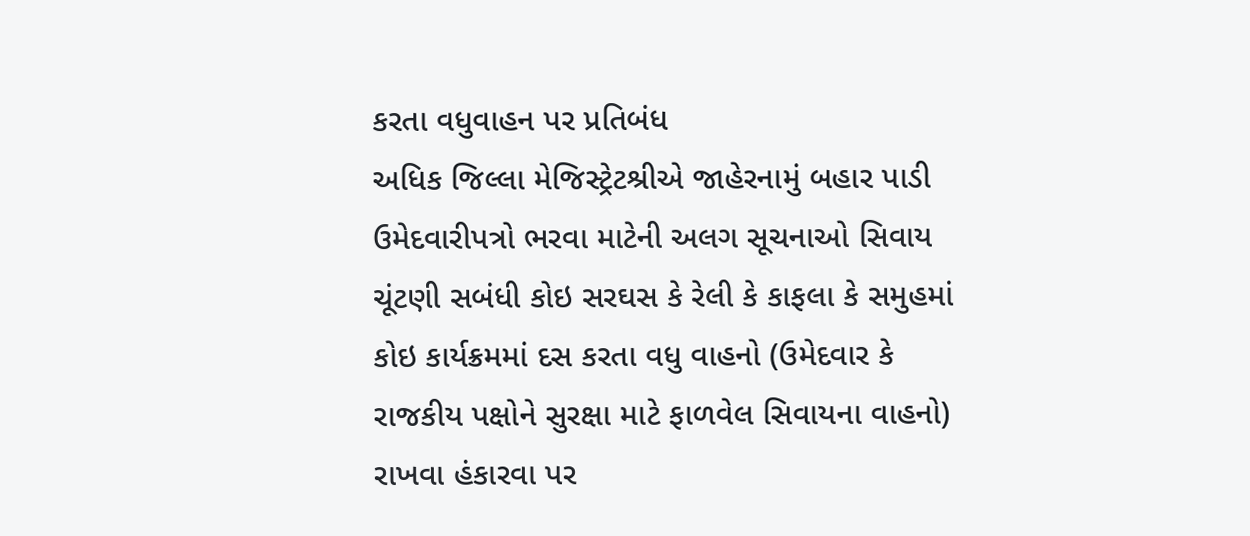કરતા વધુવાહન પર પ્રતિબંધ
અધિક જિલ્લા મેજિસ્ટ્રેટશ્રીએ જાહેરનામું બહાર પાડી ઉમેદવારીપત્રો ભરવા માટેની અલગ સૂચનાઓ સિવાય ચૂંટણી સબંધી કોઇ સરઘસ કે રેલી કે કાફલા કે સમુહમાં કોઇ કાર્યક્રમમાં દસ કરતા વધુ વાહનો (ઉમેદવાર કે રાજકીય પક્ષોને સુરક્ષા માટે ફાળવેલ સિવાયના વાહનો) રાખવા હંકારવા પર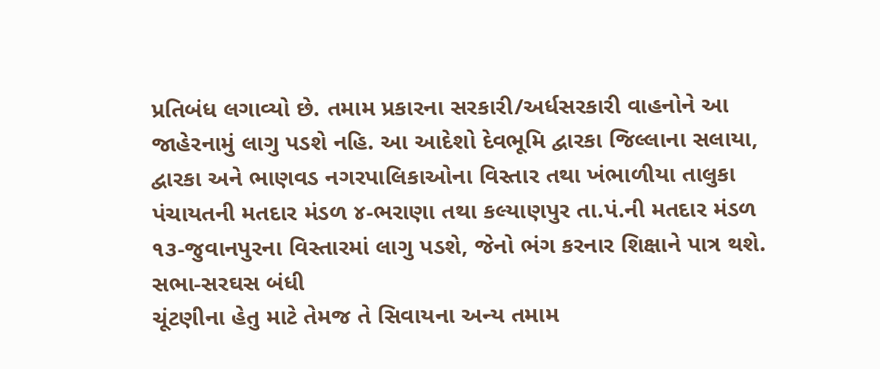પ્રતિબંધ લગાવ્યો છે. તમામ પ્રકારના સરકારી/અર્ધસરકારી વાહનોને આ જાહેરનામું લાગુ પડશે નહિ. આ આદેશો દેવભૂમિ દ્વારકા જિલ્લાના સલાયા, દ્વારકા અને ભાણવડ નગરપાલિકાઓના વિસ્તાર તથા ખંભાળીયા તાલુકા પંચાયતની મતદાર મંડળ ૪-ભરાણા તથા કલ્યાણપુર તા.પં.ની મતદાર મંડળ ૧૩-જુવાનપુરના વિસ્તારમાં લાગુ પડશે, જેનો ભંગ કરનાર શિક્ષાને પાત્ર થશે.
સભા-સરઘસ બંધી
ચૂંટણીના હેતુ માટે તેમજ તે સિવાયના અન્ય તમામ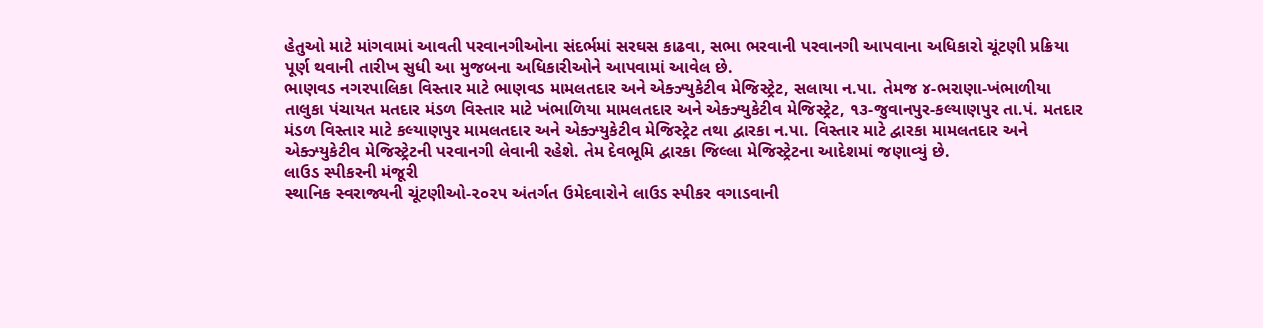હેતુઓ માટે માંગવામાં આવતી પરવાનગીઓના સંદર્ભમાં સરઘસ કાઢવા, સભા ભરવાની પરવાનગી આપવાના અધિકારો ચૂંટણી પ્રક્રિયા પૂર્ણ થવાની તારીખ સુધી આ મુજબના અધિકારીઓને આપવામાં આવેલ છે.
ભાણવડ નગરપાલિકા વિસ્તાર માટે ભાણવડ મામલતદાર અને એક્ઝ્યુકેટીવ મેજિસ્ટ્રેટ, સલાયા ન.પા. તેમજ ૪-ભરાણા-ખંભાળીયા તાલુકા પંચાયત મતદાર મંડળ વિસ્તાર માટે ખંભાળિયા મામલતદાર અને એક્ઝ્યુકેટીવ મેજિસ્ટ્રેટ, ૧૩-જુવાનપુર-કલ્યાણપુર તા.પં. મતદાર મંડળ વિસ્તાર માટે કલ્યાણપુર મામલતદાર અને એક્ઝ્યુકેટીવ મેજિસ્ટ્રેટ તથા દ્વારકા ન.પા. વિસ્તાર માટે દ્વારકા મામલતદાર અને એક્ઝ્યુકેટીવ મેજિસ્ટ્રેટની પરવાનગી લેવાની રહેશે. તેમ દેવભૂમિ દ્વારકા જિલ્લા મેજિસ્ટ્રેટના આદેશમાં જણાવ્યું છે.
લાઉડ સ્પીકરની મંજૂરી
સ્થાનિક સ્વરાજ્યની ચૂંટણીઓ-૨૦૨૫ અંતર્ગત ઉમેદવારોને લાઉડ સ્પીકર વગાડવાની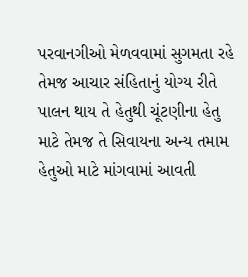પરવાનગીઓ મેળવવામાં સુગમતા રહે તેમજ આચાર સંહિતાનું યોગ્ય રીતે પાલન થાય તે હેતુથી ચૂંટણીના હેતુ માટે તેમજ તે સિવાયના અન્ય તમામ હેતુઓ માટે માંગવામાં આવતી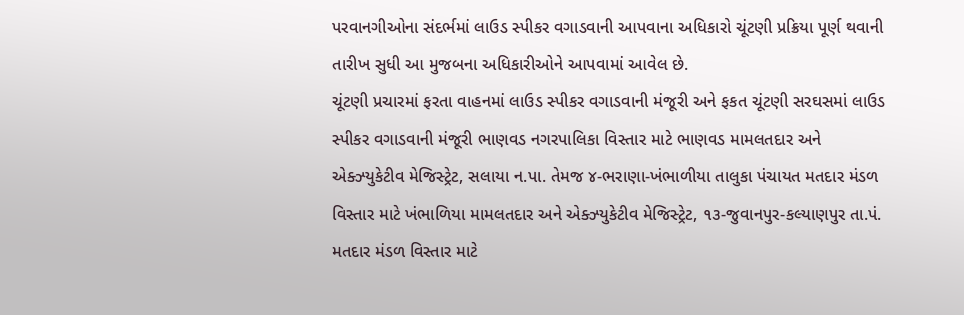પરવાનગીઓના સંદર્ભમાં લાઉડ સ્પીકર વગાડવાની આપવાના અધિકારો ચૂંટણી પ્રક્રિયા પૂર્ણ થવાની તારીખ સુધી આ મુજબના અધિકારીઓને આપવામાં આવેલ છે.
ચૂંટણી પ્રચારમાં ફરતા વાહનમાં લાઉડ સ્પીકર વગાડવાની મંજૂરી અને ફકત ચૂંટણી સરઘસમાં લાઉડ સ્પીકર વગાડવાની મંજૂરી ભાણવડ નગરપાલિકા વિસ્તાર માટે ભાણવડ મામલતદાર અને એક્ઝ્યુકેટીવ મેજિસ્ટ્રેટ, સલાયા ન.પા. તેમજ ૪-ભરાણા-ખંભાળીયા તાલુકા પંચાયત મતદાર મંડળ વિસ્તાર માટે ખંભાળિયા મામલતદાર અને એક્ઝ્યુકેટીવ મેજિસ્ટ્રેટ, ૧૩-જુવાનપુર-કલ્યાણપુર તા.પં. મતદાર મંડળ વિસ્તાર માટે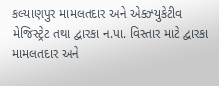કલ્યાણપુર મામલતદાર અને એક્ઝ્યુકેટીવ મેજિસ્ટ્રેટ તથા દ્વારકા ન.પા. વિસ્તાર માટે દ્વારકા મામલતદાર અને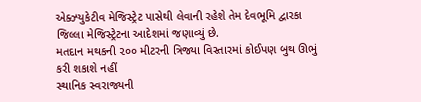એક્ઝ્યુકેટીવ મેજિસ્ટ્રેટ પાસેથી લેવાની રહેશે તેમ દેવભૂમિ દ્વારકા જિલ્લા મેજિસ્ટ્રેટના આદેશમાં જણાવ્યું છે.
મતદાન મથકની ૨૦૦ મીટરની ત્રિજ્યા વિસ્તારમાં કોઈપણ બુથ ઊભું કરી શકાશે નહીં
સ્થાનિક સ્વરાજ્યની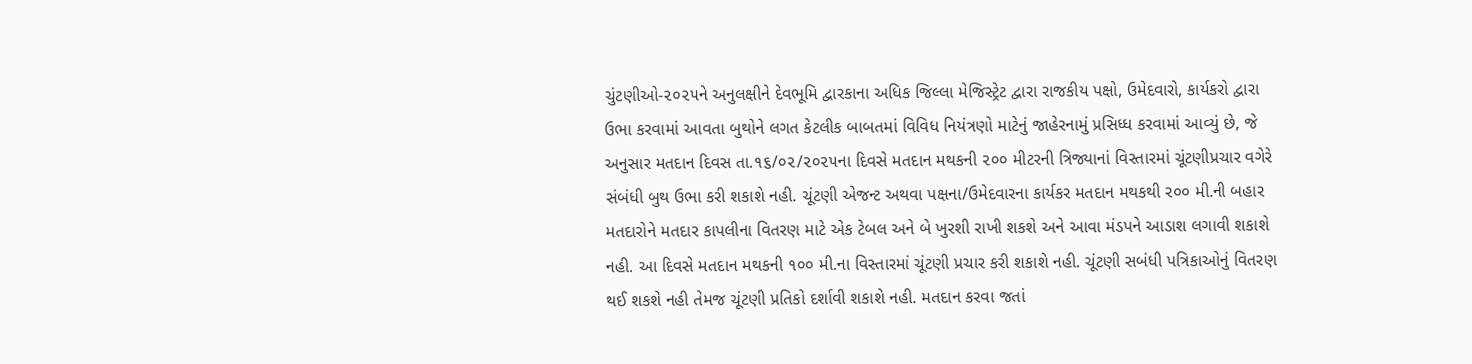ચુંટણીઓ-૨૦૨૫ને અનુલક્ષીને દેવભૂમિ દ્વારકાના અધિક જિલ્લા મેજિસ્ટ્રેટ દ્વારા રાજકીય પક્ષો, ઉમેદવારો, કાર્યકરો દ્વારા ઉભા કરવામાં આવતા બુથોને લગત કેટલીક બાબતમાં વિવિધ નિયંત્રણો માટેનું જાહેરનામું પ્રસિધ્ધ કરવામાં આવ્યું છે, જે અનુસાર મતદાન દિવસ તા.૧૬/૦૨/૨૦૨૫ના દિવસે મતદાન મથકની ૨૦૦ મીટરની ત્રિજ્યાનાં વિસ્તારમાં ચૂંટણીપ્રચાર વગેરે સંબંધી બુથ ઉભા કરી શકાશે નહી. ચૂંટણી એજન્ટ અથવા પક્ષના/ઉમેદવારના કાર્યકર મતદાન મથકથી ર૦૦ મી.ની બહાર મતદારોને મતદાર કાપલીના વિતરણ માટે એક ટેબલ અને બે ખુરશી રાખી શકશે અને આવા મંડપને આડાશ લગાવી શકાશે નહી. આ દિવસે મતદાન મથકની ૧૦૦ મી.ના વિસ્તારમાં ચૂંટણી પ્રચાર કરી શકાશે નહી. ચૂંટણી સબંધી પત્રિકાઓનું વિતરણ થઈ શકશે નહી તેમજ ચૂંટણી પ્રતિકો દર્શાવી શકાશે નહી. મતદાન કરવા જતાં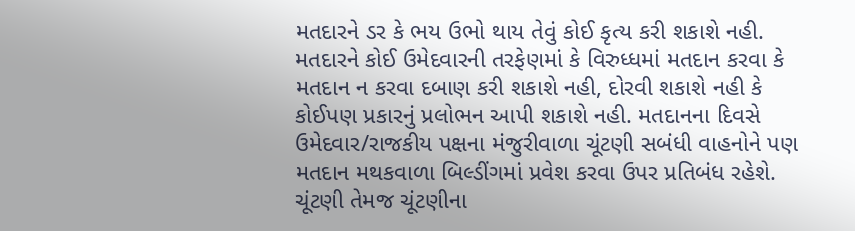મતદારને ડર કે ભય ઉભો થાય તેવું કોઈ કૃત્ય કરી શકાશે નહી. મતદારને કોઈ ઉમેદવારની તરફેણમાં કે વિરુધ્ધમાં મતદાન કરવા કે મતદાન ન કરવા દબાણ કરી શકાશે નહી, દોરવી શકાશે નહી કે કોઈપણ પ્રકારનું પ્રલોભન આપી શકાશે નહી. મતદાનના દિવસે ઉમેદવાર/રાજકીય પક્ષના મંજુરીવાળા ચૂંટણી સબંધી વાહનોને પણ મતદાન મથકવાળા બિલ્ડીંગમાં પ્રવેશ કરવા ઉપર પ્રતિબંધ રહેશે. ચૂંટણી તેમજ ચૂંટણીના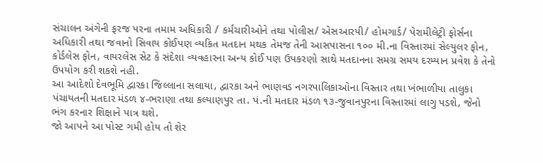સંચાલન અંગેની ફરજ પરના તમામ અધિકારી / કર્મચારીઓને તથા પોલીસ/ એસઆરપી/ હોમગાર્ડ/ પેરામીલેટ્રી ફોર્સના અધિકારી તથા જવાનો સિવાય કોઈપણ વ્યકિત મતદાન મથક તેમજ તેની આસપાસના ૧૦૦ મી.ના વિસ્તારમાં સેલ્યુલર ફોન, કોર્ડલેસ ફોન, વાયરલેસ સેટ કે સંદેશા વ્યવહારના અન્ય કોઈ પણ ઉપકરણો સાથે મતદાનના સમગ્ર સમય દરમ્યાન પ્રવેશ કે તેનો ઉપયોગ કરી શકશે નહી.
આ આદેશો દેવભૂમિ દ્વારકા જિલ્લાના સલાયા, દ્વારકા અને ભાણવડ નગરપાલિકાઓના વિસ્તાર તથા ખંભાળીયા તાલુકા પંચાયતની મતદાર મંડળ ૪-ભરાણા તથા કલ્યાણપુર તા. પં.ની મતદાર મંડળ ૧૩-જુવાનપુરના વિસ્તારમાં લાગુ પડશે, જેનો ભંગ કરનાર શિક્ષાને પાત્ર થશે.
જો આપને આ પોસ્ટ ગમી હોય તો શેર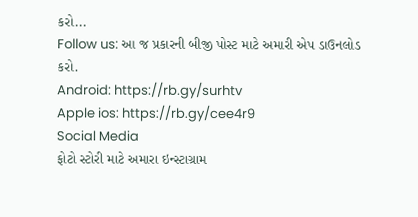કરો...
Follow us: આ જ પ્રકારની બીજી પોસ્ટ માટે અમારી એપ ડાઉનલોડ કરો.
Android: https://rb.gy/surhtv
Apple ios: https://rb.gy/cee4r9
Social Media
ફોટો સ્ટોરી માટે અમારા ઇન્સ્ટાગ્રામ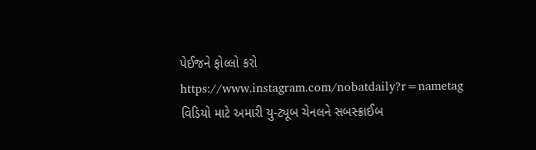પેઈજને ફોલ્લો કરો
https://www.instagram.com/nobatdaily?r=nametag
વિડિયો માટે અમારી યુ-ટ્યૂબ ચેનલને સબસ્ક્રાઈબ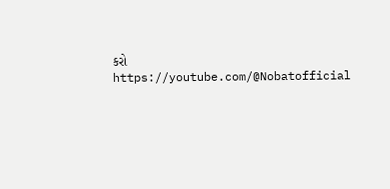કરો
https://youtube.com/@Nobatofficial